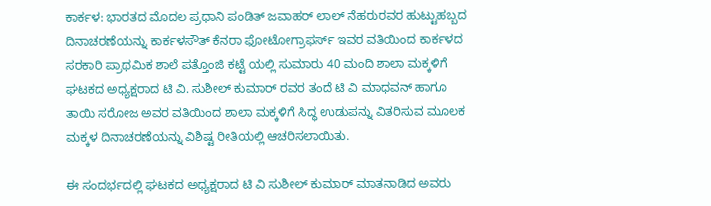ಕಾರ್ಕಳ: ಭಾರತದ ಮೊದಲ ಪ್ರಧಾನಿ ಪಂಡಿತ್ ಜವಾಹರ್ ಲಾಲ್ ನೆಹರುರವರ ಹುಟ್ಟುಹಬ್ಬದ ದಿನಾಚರಣೆಯನ್ನು ಕಾರ್ಕಳಸೌತ್ ಕೆನರಾ ಫೋಟೋಗ್ರಾಫರ್ಸ್ ಇವರ ವತಿಯಿಂದ ಕಾರ್ಕಳದ ಸರಕಾರಿ ಪ್ರಾಥಮಿಕ ಶಾಲೆ ಪತ್ತೊಂಜಿ ಕಟ್ಟೆ ಯಲ್ಲಿ ಸುಮಾರು 40 ಮಂದಿ ಶಾಲಾ ಮಕ್ಕಳಿಗೆ ಘಟಕದ ಅಧ್ಯಕ್ಷರಾದ ಟಿ ವಿ. ಸುಶೀಲ್ ಕುಮಾರ್ ರವರ ತಂದೆ ಟಿ ವಿ ಮಾಧವನ್ ಹಾಗೂ ತಾಯಿ ಸರೋಜ ಅವರ ವತಿಯಿಂದ ಶಾಲಾ ಮಕ್ಕಳಿಗೆ ಸಿದ್ಧ ಉಡುಪನ್ನು ವಿತರಿಸುವ ಮೂಲಕ ಮಕ್ಕಳ ದಿನಾಚರಣೆಯನ್ನು ವಿಶಿಷ್ಟ ರೀತಿಯಲ್ಲಿ ಆಚರಿಸಲಾಯಿತು.

ಈ ಸಂದರ್ಭದಲ್ಲಿ ಘಟಕದ ಅಧ್ಯಕ್ಷರಾದ ಟಿ ವಿ ಸುಶೀಲ್ ಕುಮಾರ್ ಮಾತನಾಡಿದ ಅವರು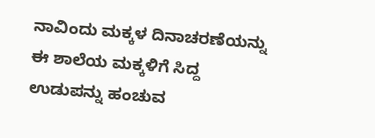ನಾವಿಂದು ಮಕ್ಕಳ ದಿನಾಚರಣೆಯನ್ನು ಈ ಶಾಲೆಯ ಮಕ್ಕಳಿಗೆ ಸಿದ್ದ ಉಡುಪನ್ನು ಹಂಚುವ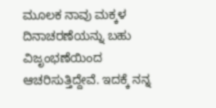ಮೂಲಕ ನಾವು ಮಕ್ಕಳ ದಿನಾಚರಣೆಯನ್ನು ಬಹು ವಿಜೃಂಭಣೆಯಿಂದ ಆಚರಿಸುತ್ತಿದ್ದೇವೆ. ಇದಕ್ಕೆ ನನ್ನ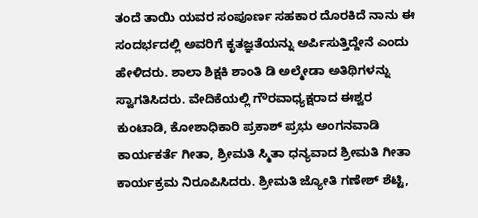ತಂದೆ ತಾಯಿ ಯವರ ಸಂಪೂರ್ಣ ಸಹಕಾರ ದೊರಕಿದೆ ನಾನು ಈ ಸಂದರ್ಭದಲ್ಲಿ ಅವರಿಗೆ ಕೃತಜ್ಞತೆಯನ್ನು ಅರ್ಪಿಸುತ್ತಿದ್ದೇನೆ ಎಂದು ಹೇಳಿದರು. ಶಾಲಾ ಶಿಕ್ಷಕಿ ಶಾಂತಿ ಡಿ ಅಲ್ಮೇಡಾ ಅತಿಥಿಗಳನ್ನು ಸ್ವಾಗತಿಸಿದರು. ವೇದಿಕೆಯಲ್ಲಿ ಗೌರವಾಧ್ಯಕ್ಷರಾದ ಈಶ್ವರ ಕುಂಟಾಡಿ, ಕೋಶಾಧಿಕಾರಿ ಪ್ರಕಾಶ್ ಪ್ರಭು ಅಂಗನವಾಡಿ ಕಾರ್ಯಕರ್ತೆ ಗೀತಾ, ಶ್ರೀಮತಿ ಸ್ಮಿತಾ ಧನ್ಯವಾದ ಶ್ರೀಮತಿ ಗೀತಾ ಕಾರ್ಯಕ್ರಮ ನಿರೂಪಿಸಿದರು. ಶ್ರೀಮತಿ ಜ್ಯೋತಿ ಗಣೇಶ್ ಶೆಟ್ಟಿ,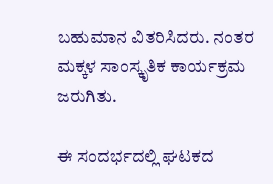ಬಹುಮಾನ ವಿತರಿಸಿದರು. ನಂತರ ಮಕ್ಕಳ ಸಾಂಸ್ಕೃತಿಕ ಕಾರ್ಯಕ್ರಮ ಜರುಗಿತು.

ಈ ಸಂದರ್ಭದಲ್ಲಿ ಘಟಕದ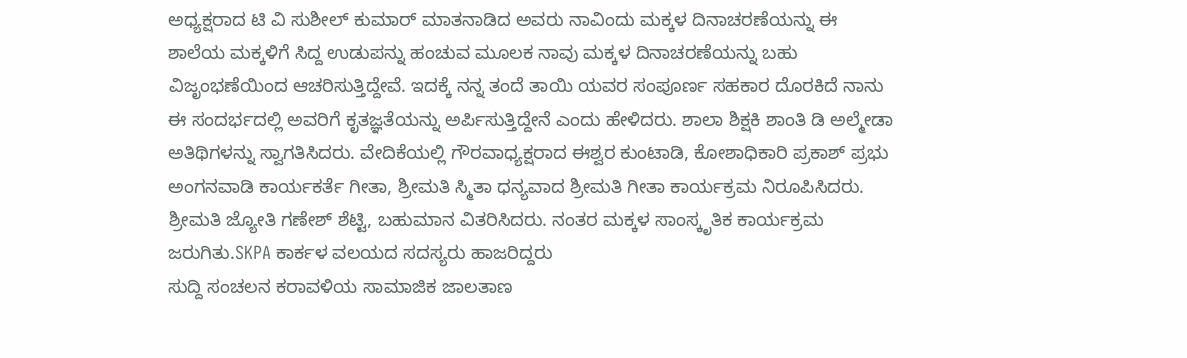ಅಧ್ಯಕ್ಷರಾದ ಟಿ ವಿ ಸುಶೀಲ್ ಕುಮಾರ್ ಮಾತನಾಡಿದ ಅವರು ನಾವಿಂದು ಮಕ್ಕಳ ದಿನಾಚರಣೆಯನ್ನು ಈ ಶಾಲೆಯ ಮಕ್ಕಳಿಗೆ ಸಿದ್ದ ಉಡುಪನ್ನು ಹಂಚುವ ಮೂಲಕ ನಾವು ಮಕ್ಕಳ ದಿನಾಚರಣೆಯನ್ನು ಬಹು ವಿಜೃಂಭಣೆಯಿಂದ ಆಚರಿಸುತ್ತಿದ್ದೇವೆ. ಇದಕ್ಕೆ ನನ್ನ ತಂದೆ ತಾಯಿ ಯವರ ಸಂಪೂರ್ಣ ಸಹಕಾರ ದೊರಕಿದೆ ನಾನು ಈ ಸಂದರ್ಭದಲ್ಲಿ ಅವರಿಗೆ ಕೃತಜ್ಞತೆಯನ್ನು ಅರ್ಪಿಸುತ್ತಿದ್ದೇನೆ ಎಂದು ಹೇಳಿದರು. ಶಾಲಾ ಶಿಕ್ಷಕಿ ಶಾಂತಿ ಡಿ ಅಲ್ಮೇಡಾ ಅತಿಥಿಗಳನ್ನು ಸ್ವಾಗತಿಸಿದರು. ವೇದಿಕೆಯಲ್ಲಿ ಗೌರವಾಧ್ಯಕ್ಷರಾದ ಈಶ್ವರ ಕುಂಟಾಡಿ, ಕೋಶಾಧಿಕಾರಿ ಪ್ರಕಾಶ್ ಪ್ರಭು ಅಂಗನವಾಡಿ ಕಾರ್ಯಕರ್ತೆ ಗೀತಾ, ಶ್ರೀಮತಿ ಸ್ಮಿತಾ ಧನ್ಯವಾದ ಶ್ರೀಮತಿ ಗೀತಾ ಕಾರ್ಯಕ್ರಮ ನಿರೂಪಿಸಿದರು. ಶ್ರೀಮತಿ ಜ್ಯೋತಿ ಗಣೇಶ್ ಶೆಟ್ಟಿ, ಬಹುಮಾನ ವಿತರಿಸಿದರು. ನಂತರ ಮಕ್ಕಳ ಸಾಂಸ್ಕೃತಿಕ ಕಾರ್ಯಕ್ರಮ ಜರುಗಿತು.SKPA ಕಾರ್ಕಳ ವಲಯದ ಸದಸ್ಯರು ಹಾಜರಿದ್ದರು
ಸುದ್ದಿ ಸಂಚಲನ ಕರಾವಳಿಯ ಸಾಮಾಜಿಕ ಜಾಲತಾಣ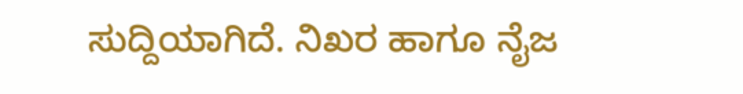ಸುದ್ದಿಯಾಗಿದೆ. ನಿಖರ ಹಾಗೂ ನೈಜ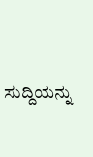ಸುದ್ದಿಯನ್ನು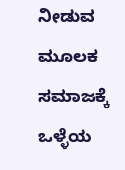ನೀಡುವ ಮೂಲಕ ಸಮಾಜಕ್ಕೆ ಒಳ್ಳೆಯ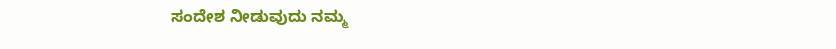ಸಂದೇಶ ನೀಡುವುದು ನಮ್ಮ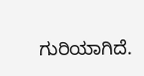ಗುರಿಯಾಗಿದೆ.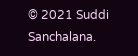© 2021 Suddi Sanchalana.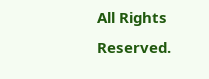All Rights Reserved.